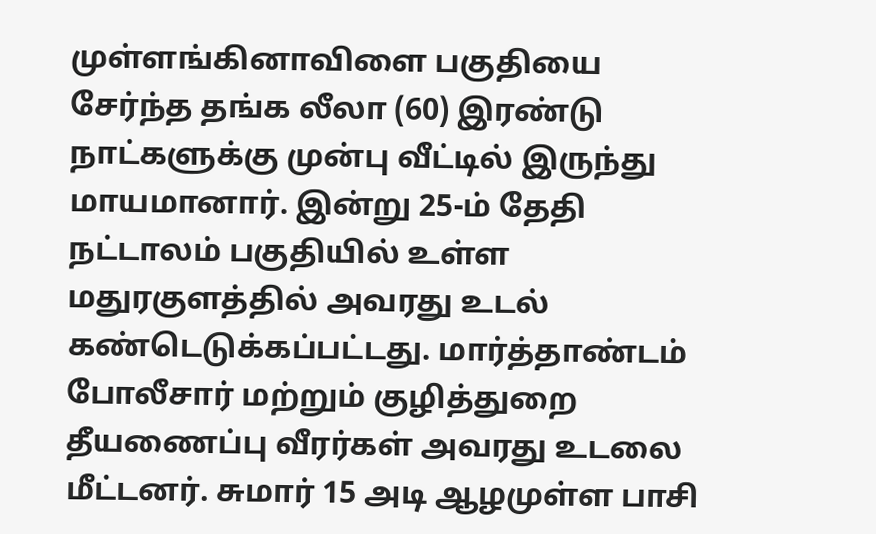முள்ளங்கினாவிளை பகுதியை சேர்ந்த தங்க லீலா (60) இரண்டு நாட்களுக்கு முன்பு வீட்டில் இருந்து மாயமானார். இன்று 25-ம் தேதி நட்டாலம் பகுதியில் உள்ள மதுரகுளத்தில் அவரது உடல் கண்டெடுக்கப்பட்டது. மார்த்தாண்டம் போலீசார் மற்றும் குழித்துறை தீயணைப்பு வீரர்கள் அவரது உடலை மீட்டனர். சுமார் 15 அடி ஆழமுள்ள பாசி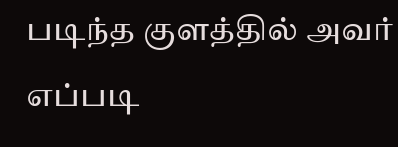படிந்த குளத்தில் அவர் எப்படி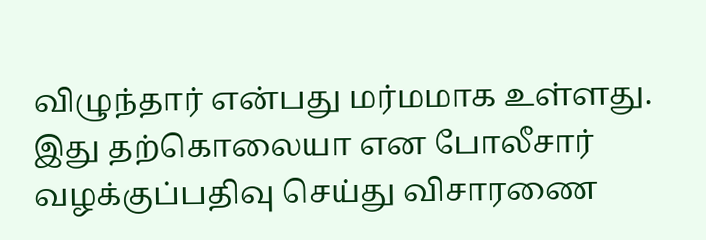விழுந்தார் என்பது மர்மமாக உள்ளது. இது தற்கொலையா என போலீசார் வழக்குப்பதிவு செய்து விசாரணை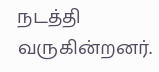நடத்தி வருகின்றனர்.